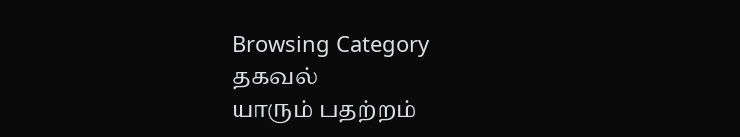Browsing Category
தகவல்
யாரும் பதற்றம்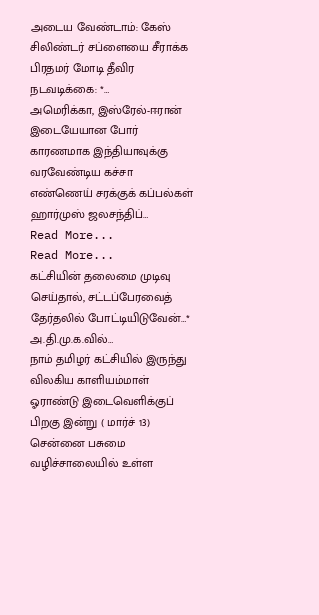அடைய வேண்டாம்: கேஸ் சிலிண்டர் சப்ளையை சீராக்க பிரதமர் மோடி தீவிர நடவடிக்கை: *…
அமெரிக்கா, இஸ்ரேல்-ஈரான் இடையேயான போர் காரணமாக இந்தியாவுக்கு வரவேண்டிய கச்சா எண்ணெய் சரக்குக் கப்பல்கள் ஹார்முஸ் ஜலசந்திப்…
Read More...
Read More...
கட்சியின் தலைமை முடிவு செய்தால், சட்டப்பேரவைத் தேர்தலில் போட்டியிடுவேன்…* அ.தி.மு.க.வில்…
நாம் தமிழர் கட்சியில் இருந்து விலகிய காளியம்மாள் ஓராண்டு இடைவெளிக்குப் பிறகு இன்று ( மார்ச் 13) சென்னை பசுமை வழிச்சாலையில் உள்ள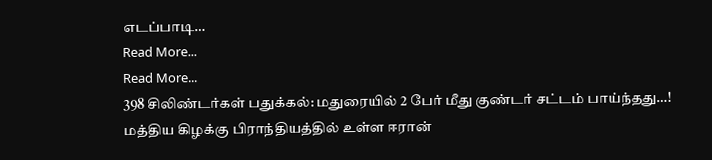எடப்பாடி…
Read More...
Read More...
398 சிலிண்டர்கள் பதுக்கல்: மதுரையில் 2 பேர் மீது குண்டர் சட்டம் பாய்ந்தது…!
மத்திய கிழக்கு பிராந்தியத்தில் உள்ள ஈரான்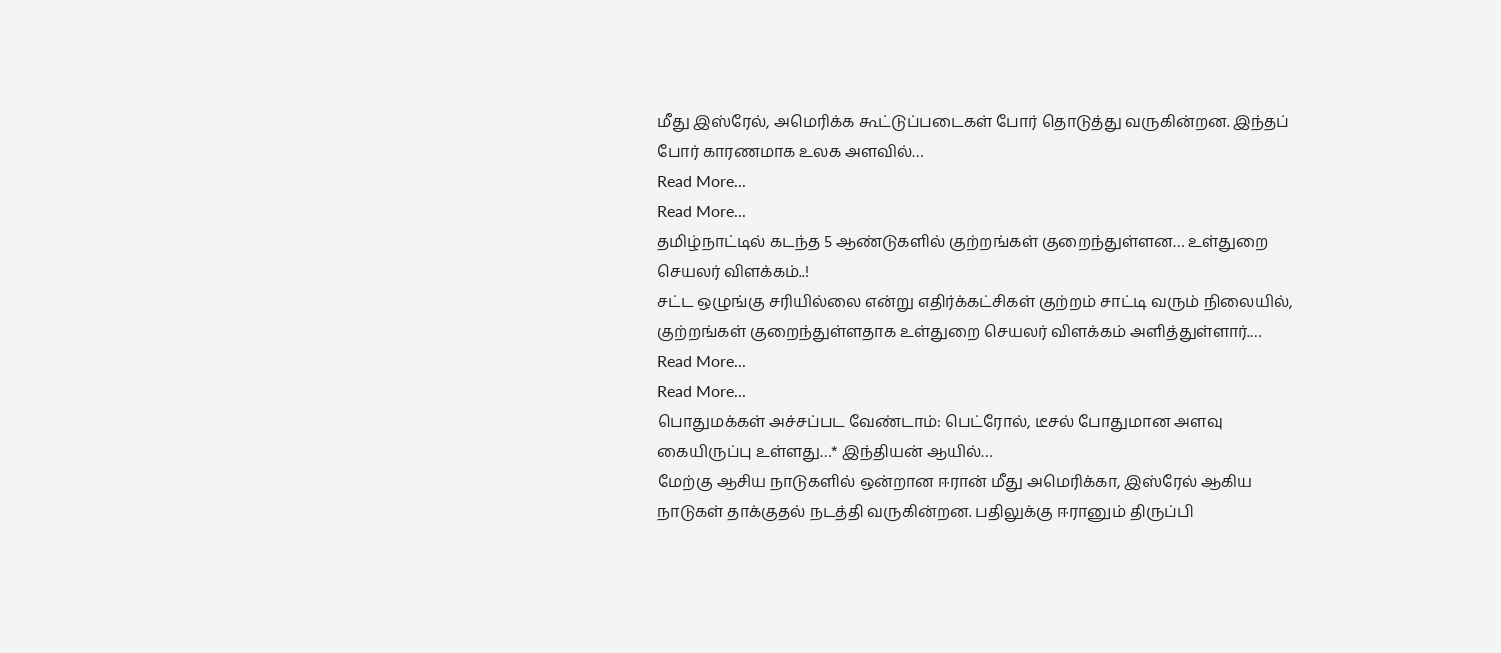மீது இஸ்ரேல், அமெரிக்க கூட்டுப்படைகள் போர் தொடுத்து வருகின்றன. இந்தப் போர் காரணமாக உலக அளவில்…
Read More...
Read More...
தமிழ்நாட்டில் கடந்த 5 ஆண்டுகளில் குற்றங்கள் குறைந்துள்ளன… உள்துறை செயலர் விளக்கம்..!
சட்ட ஒழுங்கு சரியில்லை என்று எதிர்க்கட்சிகள் குற்றம் சாட்டி வரும் நிலையில், குற்றங்கள் குறைந்துள்ளதாக உள்துறை செயலர் விளக்கம் அளித்துள்ளார்.…
Read More...
Read More...
பொதுமக்கள் அச்சப்பட வேண்டாம்: பெட்ரோல், டீசல் போதுமான அளவு கையிருப்பு உள்ளது…* இந்தியன் ஆயில்…
மேற்கு ஆசிய நாடுகளில் ஒன்றான ஈரான் மீது அமெரிக்கா, இஸ்ரேல் ஆகிய நாடுகள் தாக்குதல் நடத்தி வருகின்றன. பதிலுக்கு ஈரானும் திருப்பி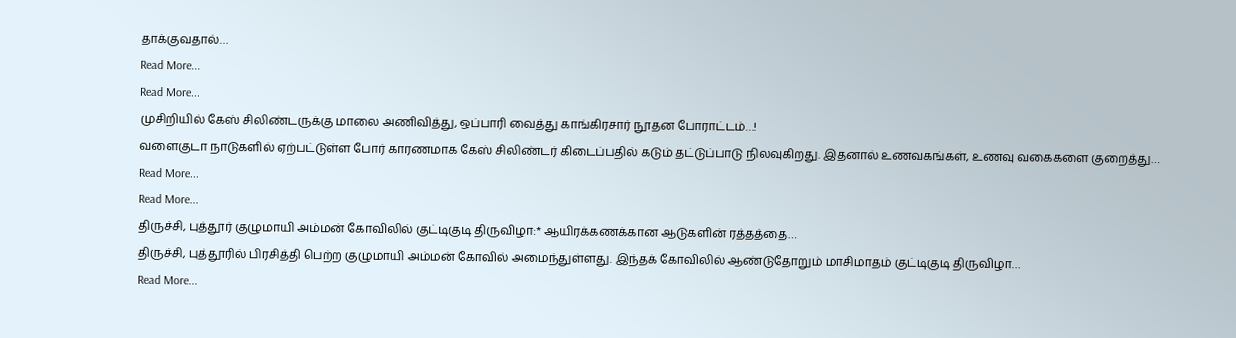தாக்குவதால்…
Read More...
Read More...
முசிறியில் கேஸ் சிலிண்டருக்கு மாலை அணிவித்து, ஒப்பாரி வைத்து காங்கிரசார் நூதன போராட்டம்…!
வளைகுடா நாடுகளில் ஏற்பட்டுள்ள போர் காரணமாக கேஸ் சிலிண்டர் கிடைப்பதில் கடும் தட்டுப்பாடு நிலவுகிறது. இதனால் உணவகங்கள், உணவு வகைகளை குறைத்து…
Read More...
Read More...
திருச்சி, புத்தூர் குழுமாயி அம்மன் கோவிலில் குட்டிகுடி திருவிழா:* ஆயிரக்கணக்கான ஆடுகளின் ரத்தத்தை…
திருச்சி, புத்தூரில் பிரசித்தி பெற்ற குழுமாயி அம்மன் கோவில் அமைந்துள்ளது. இந்தக் கோவிலில் ஆண்டுதோறும் மாசிமாதம் குட்டிகுடி திருவிழா…
Read More...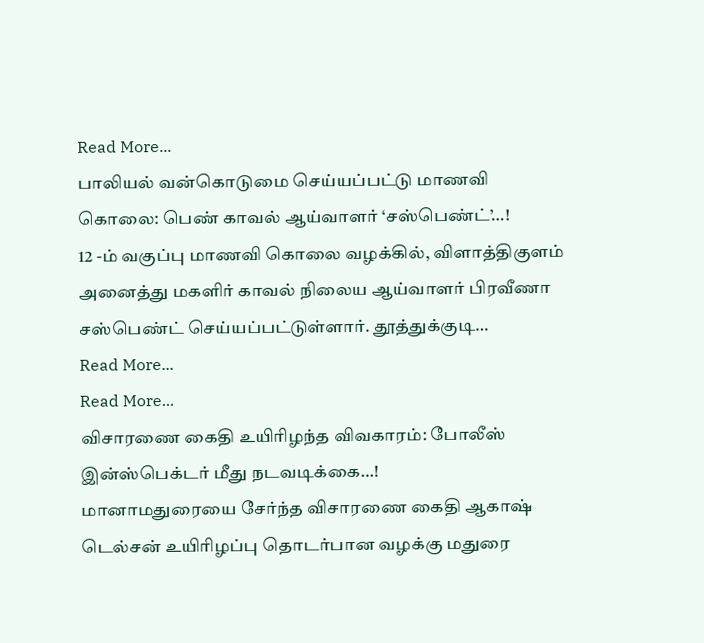Read More...
பாலியல் வன்கொடுமை செய்யப்பட்டு மாணவி கொலை: பெண் காவல் ஆய்வாளர் ‘சஸ்பெண்ட்’…!
12 -ம் வகுப்பு மாணவி கொலை வழக்கில், விளாத்திகுளம் அனைத்து மகளிர் காவல் நிலைய ஆய்வாளர் பிரவீணா சஸ்பெண்ட் செய்யப்பட்டுள்ளார். தூத்துக்குடி…
Read More...
Read More...
விசாரணை கைதி உயிரிழந்த விவகாரம்: போலீஸ் இன்ஸ்பெக்டர் மீது நடவடிக்கை…!
மானாமதுரையை சேர்ந்த விசாரணை கைதி ஆகாஷ் டெல்சன் உயிரிழப்பு தொடர்பான வழக்கு மதுரை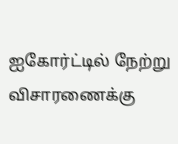ஐகோர்ட்டில் நேற்று விசாரணைக்கு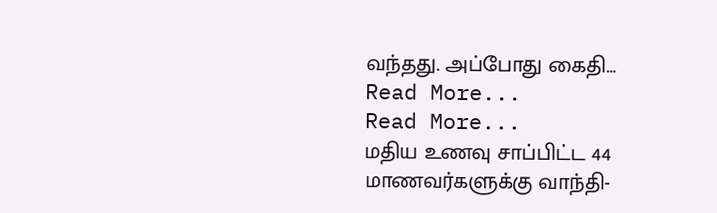வந்தது. அப்போது கைதி…
Read More...
Read More...
மதிய உணவு சாப்பிட்ட 44 மாணவர்களுக்கு வாந்தி-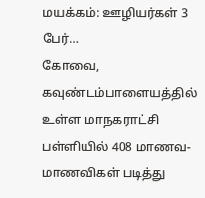மயக்கம்: ஊழியர்கள் 3 பேர்…
கோவை, கவுண்டம்பாளையத்தில் உள்ள மாநகராட்சி பள்ளியில் 408 மாணவ-மாணவிகள் படித்து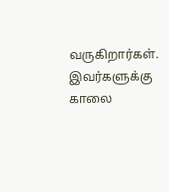வருகிறார்கள். இவர்களுக்கு காலை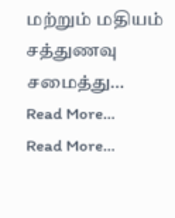மற்றும் மதியம் சத்துணவு சமைத்து…
Read More...
Read More...